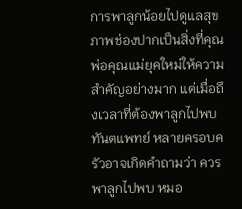การพาลูกน้อยไปดูแลสุขภาพช่องปากเป็นสิ่งที่คุณพ่อคุณแม่ยุคใหม่ให้ความสำคัญอย่างมาก แต่เมื่อถึงเวลาที่ต้องพาลูกไปพบทันตแพทย์ หลายครอบครัวอาจเกิดคำถามว่า ควรพาลูกไปพบ หมอ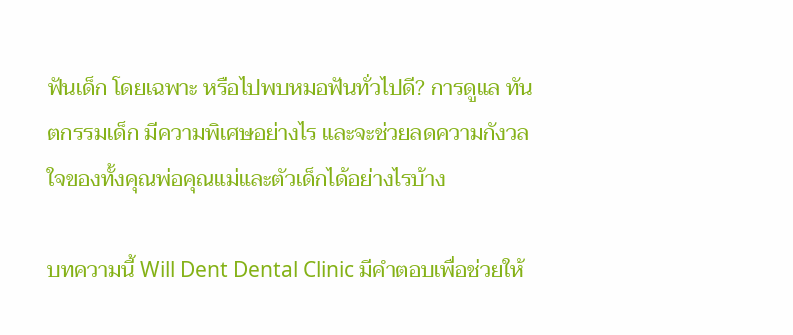ฟันเด็ก โดยเฉพาะ หรือไปพบหมอฟันทั่วไปดี? การดูแล ทันตกรรมเด็ก มีความพิเศษอย่างไร และจะช่วยลดความกังวลใจของทั้งคุณพ่อคุณแม่และตัวเด็กได้อย่างไรบ้าง

บทความนี้ Will Dent Dental Clinic มีคำตอบเพื่อช่วยให้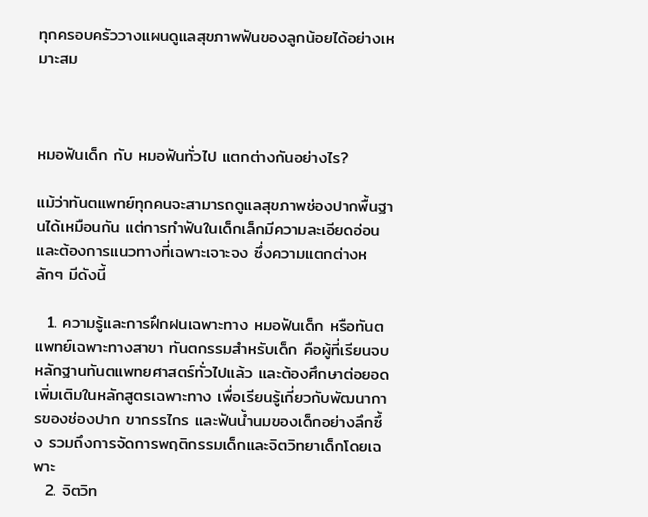ทุกครอบครัววางแผนดูแลสุขภาพฟันของลูกน้อยได้อย่างเหมาะสม



หมอฟันเด็ก กับ หมอฟันทั่วไป แตกต่างกันอย่างไร?

แม้ว่าทันตแพทย์ทุกคนจะสามารถดูแลสุขภาพช่องปากพื้นฐานได้เหมือนกัน แต่การทำฟันในเด็กเล็กมีความละเอียดอ่อนและต้องการแนวทางที่เฉพาะเจาะจง ซึ่งความแตกต่างหลักๆ มีดังนี้

  1. ความรู้และการฝึกฝนเฉพาะทาง หมอฟันเด็ก หรือทันตแพทย์เฉพาะทางสาขา ทันตกรรมสำหรับเด็ก คือผู้ที่เรียนจบหลักฐานทันตแพทยศาสตร์ทั่วไปแล้ว และต้องศึกษาต่อยอดเพิ่มเติมในหลักสูตรเฉพาะทาง เพื่อเรียนรู้เกี่ยวกับพัฒนาการของช่องปาก ขากรรไกร และฟันน้ำนมของเด็กอย่างลึกซึ้ง รวมถึงการจัดการพฤติกรรมเด็กและจิตวิทยาเด็กโดยเฉพาะ
  2. จิตวิท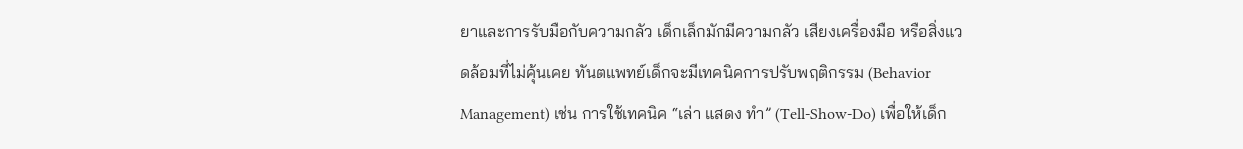ยาและการรับมือกับความกลัว เด็กเล็กมักมีความกลัว เสียงเครื่องมือ หรือสิ่งแวดล้อมที่ไม่คุ้นเคย ทันตแพทย์เด็กจะมีเทคนิคการปรับพฤติกรรม (Behavior Management) เช่น การใช้เทคนิค “เล่า แสดง ทำ” (Tell-Show-Do) เพื่อให้เด็ก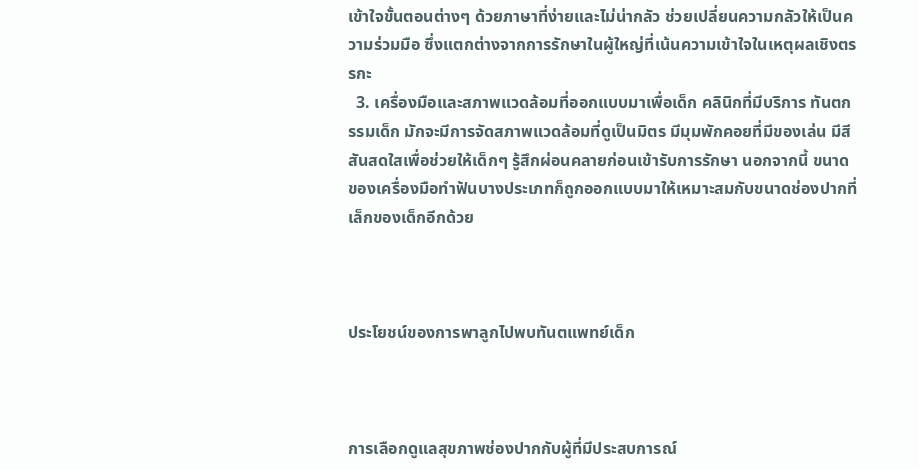เข้าใจขั้นตอนต่างๆ ด้วยภาษาที่ง่ายและไม่น่ากลัว ช่วยเปลี่ยนความกลัวให้เป็นความร่วมมือ ซึ่งแตกต่างจากการรักษาในผู้ใหญ่ที่เน้นความเข้าใจในเหตุผลเชิงตรรกะ
  3. เครื่องมือและสภาพแวดล้อมที่ออกแบบมาเพื่อเด็ก คลินิกที่มีบริการ ทันตกรรมเด็ก มักจะมีการจัดสภาพแวดล้อมที่ดูเป็นมิตร มีมุมพักคอยที่มีของเล่น มีสีสันสดใสเพื่อช่วยให้เด็กๆ รู้สึกผ่อนคลายก่อนเข้ารับการรักษา นอกจากนี้ ขนาดของเครื่องมือทำฟันบางประเภทก็ถูกออกแบบมาให้เหมาะสมกับขนาดช่องปากที่เล็กของเด็กอีกด้วย



ประโยชน์ของการพาลูกไปพบทันตแพทย์เด็ก



การเลือกดูแลสุขภาพช่องปากกับผู้ที่มีประสบการณ์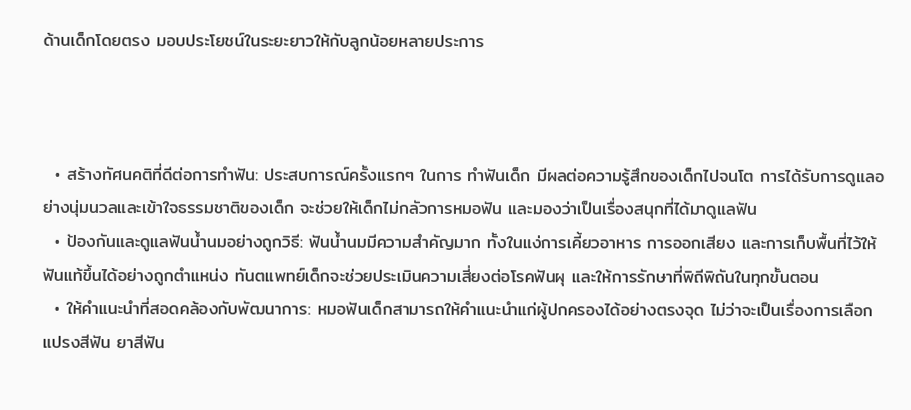ด้านเด็กโดยตรง มอบประโยชน์ในระยะยาวให้กับลูกน้อยหลายประการ



  • สร้างทัศนคติที่ดีต่อการทำฟัน: ประสบการณ์ครั้งแรกๆ ในการ ทำฟันเด็ก มีผลต่อความรู้สึกของเด็กไปจนโต การได้รับการดูแลอย่างนุ่มนวลและเข้าใจธรรมชาติของเด็ก จะช่วยให้เด็กไม่กลัวการหมอฟัน และมองว่าเป็นเรื่องสนุกที่ได้มาดูแลฟัน
  • ป้องกันและดูแลฟันน้ำนมอย่างถูกวิธี: ฟันน้ำนมมีความสำคัญมาก ทั้งในแง่การเคี้ยวอาหาร การออกเสียง และการเก็บพื้นที่ไว้ให้ฟันแท้ขึ้นได้อย่างถูกตำแหน่ง ทันตแพทย์เด็กจะช่วยประเมินความเสี่ยงต่อโรคฟันผุ และให้การรักษาที่พิถีพิถันในทุกขั้นตอน
  • ให้คำแนะนำที่สอดคล้องกับพัฒนาการ: หมอฟันเด็กสามารถให้คำแนะนำแก่ผู้ปกครองได้อย่างตรงจุด ไม่ว่าจะเป็นเรื่องการเลือกแปรงสีฟัน ยาสีฟัน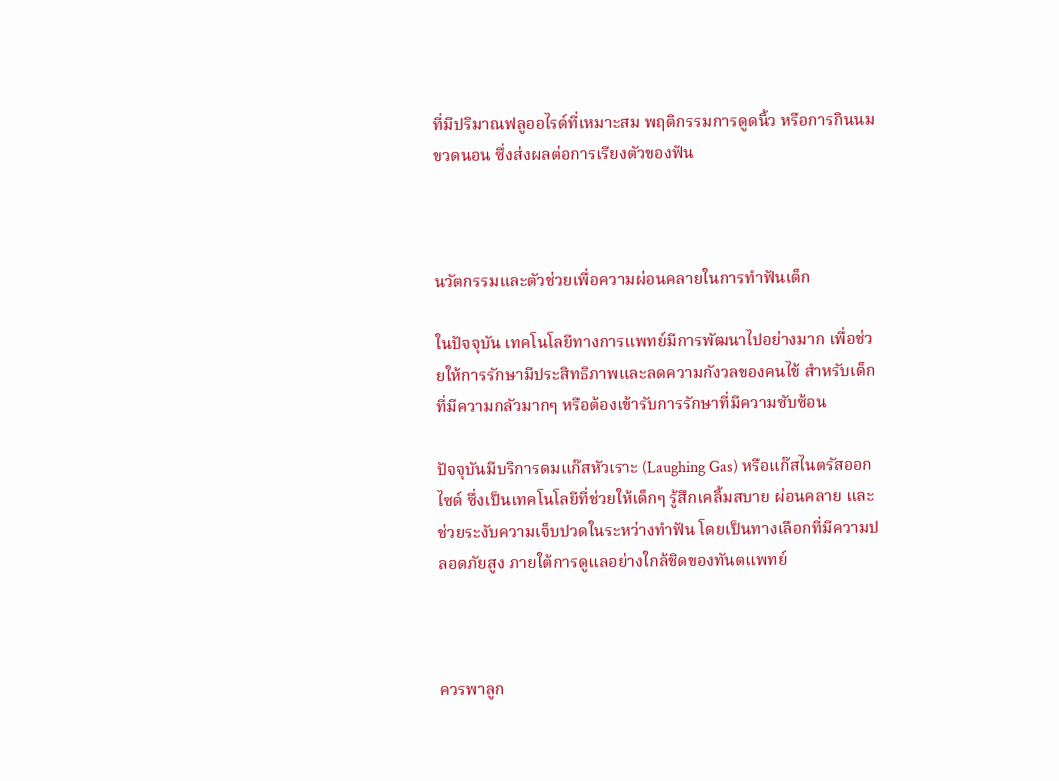ที่มีปริมาณฟลูออไรด์ที่เหมาะสม พฤติกรรมการดูดนิ้ว หรือการกินนมขวดนอน ซึ่งส่งผลต่อการเรียงตัวของฟัน



นวัตกรรมและตัวช่วยเพื่อความผ่อนคลายในการทำฟันเด็ก

ในปัจจุบัน เทคโนโลยีทางการแพทย์มีการพัฒนาไปอย่างมาก เพื่อช่วยให้การรักษามีประสิทธิภาพและลดความกังวลของคนไข้ สำหรับเด็กที่มีความกลัวมากๆ หรือต้องเข้ารับการรักษาที่มีความซับซ้อน

ปัจจุบันมีบริการดมแก๊สหัวเราะ (Laughing Gas) หรือแก๊สไนตรัสออกไซด์ ซึ่งเป็นเทคโนโลยีที่ช่วยให้เด็กๆ รู้สึกเคลิ้มสบาย ผ่อนคลาย และช่วยระงับความเจ็บปวดในระหว่างทำฟัน โดยเป็นทางเลือกที่มีความปลอดภัยสูง ภายใต้การดูแลอย่างใกล้ชิดของทันตแพทย์



ควรพาลูก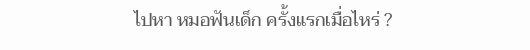ไปหา หมอฟันเด็ก ครั้งแรกเมื่อไหร่ ?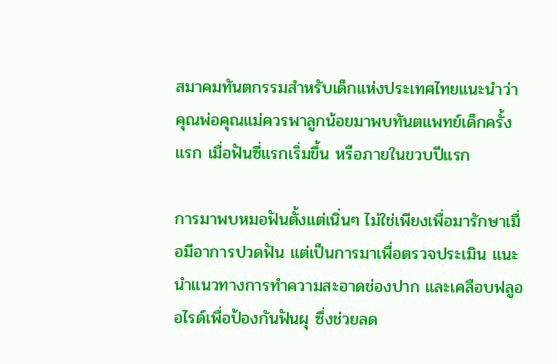สมาคมทันตกรรมสำหรับเด็กแห่งประเทศไทยแนะนำว่า คุณพ่อคุณแม่ควรพาลูกน้อยมาพบทันตแพทย์เด็กครั้งแรก เมื่อฟันซี่แรกเริ่มขึ้น หรือภายในขวบปีแรก

การมาพบหมอฟันตั้งแต่เนิ่นๆ ไม่ใช่เพียงเพื่อมารักษาเมื่อมีอาการปวดฟัน แต่เป็นการมาเพื่อตรวจประเมิน แนะนำแนวทางการทำความสะอาดช่องปาก และเคลือบฟลูออไรด์เพื่อป้องกันฟันผุ ซึ่งช่วยลด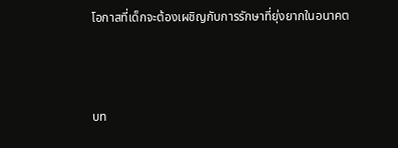โอกาสที่เด็กจะต้องเผชิญกับการรักษาที่ยุ่งยากในอนาคต



บท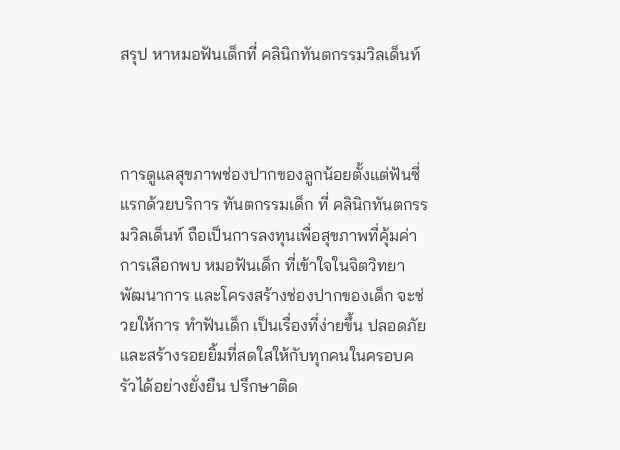สรุป หาหมอฟันเด็กที่ คลินิกทันตกรรมวิลเด็นท์



การดูแลสุขภาพช่องปากของลูกน้อยตั้งแต่ฟันซี่แรกด้วยบริการ ทันตกรรมเด็ก ที่ คลินิกทันตกรรมวิลเด็นท์ ถือเป็นการลงทุนเพื่อสุขภาพที่คุ้มค่า การเลือกพบ หมอฟันเด็ก ที่เข้าใจในจิตวิทยา พัฒนาการ และโครงสร้างช่องปากของเด็ก จะช่วยให้การ ทำฟันเด็ก เป็นเรื่องที่ง่ายขึ้น ปลอดภัย และสร้างรอยยิ้มที่สดใสให้กับทุกคนในครอบครัวได้อย่างยั่งยืน ปรึกษาติด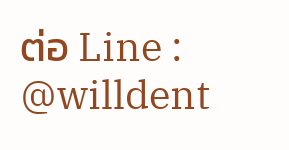ต่อ Line : @willdent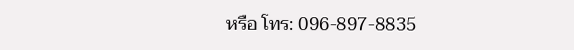หรือ โทร: 096-897-8835